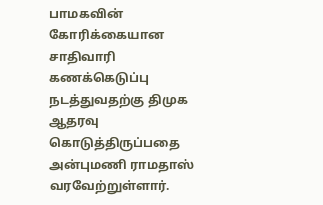பாமகவின் கோரிக்கையான சாதிவாரி கணக்கெடுப்பு நடத்துவதற்கு திமுக ஆதரவு கொடுத்திருப்பதை அன்புமணி ராமதாஸ் வரவேற்றுள்ளார்.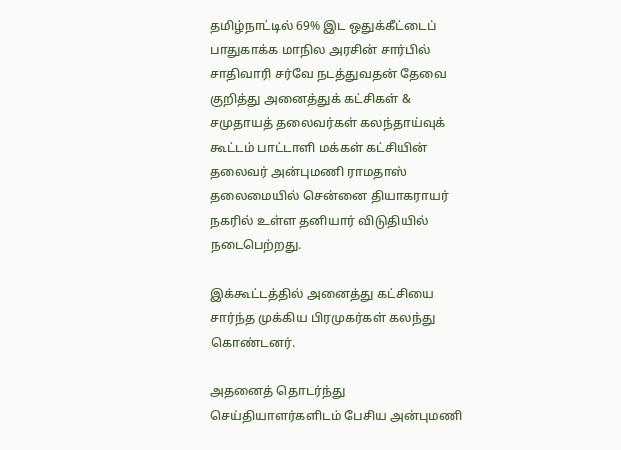தமிழ்நாட்டில் 69% இட ஒதுக்கீட்டைப் பாதுகாக்க மாநில அரசின் சார்பில் சாதிவாரி சர்வே நடத்துவதன் தேவை குறித்து அனைத்துக் கட்சிகள் & சமுதாயத் தலைவர்கள் கலந்தாய்வுக் கூட்டம் பாட்டாளி மக்கள் கட்சியின்  தலைவர் அன்புமணி ராமதாஸ் தலைமையில் சென்னை தியாகராயர் நகரில் உள்ள தனியார் விடுதியில் நடைபெற்றது.

இக்கூட்டத்தில் அனைத்து கட்சியை சார்ந்த முக்கிய பிரமுகர்கள் கலந்து கொண்டனர்.

அதனைத் தொடர்ந்து செய்தியாளர்களிடம் பேசிய அன்புமணி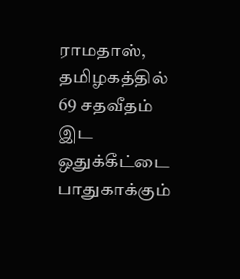ராமதாஸ், தமிழகத்தில் 69 சதவீதம் இட ஒதுக்கீட்டை பாதுகாக்கும்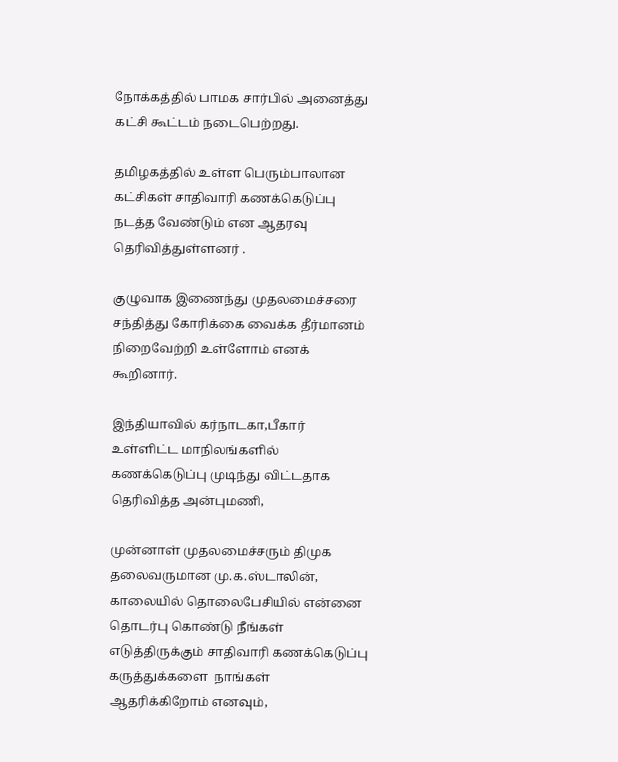நோக்கத்தில் பாமக சார்பில் அனைத்து கட்சி கூட்டம் நடைபெற்றது.

தமிழகத்தில் உள்ள பெரும்பாலான கட்சிகள் சாதிவாரி கணக்கெடுப்பு நடத்த வேண்டும் என ஆதரவு தெரிவித்துள்ளனர் .

குழுவாக இணைந்து முதலமைச்சரை சந்தித்து கோரிக்கை வைக்க தீர்மானம் நிறைவேற்றி உள்ளோம் எனக் கூறினார்.

இந்தியாவில் கர்நாடகா,பீகார் உள்ளிட்ட மாநிலங்களில் கணக்கெடுப்பு முடிந்து விட்டதாக தெரிவித்த அன்புமணி,

முன்னாள் முதலமைச்சரும் திமுக தலைவருமான மு.க.ஸ்டாலின், காலையில் தொலைபேசியில் என்னை தொடர்பு கொண்டு நீங்கள் எடுத்திருக்கும் சாதிவாரி கணக்கெடுப்பு கருத்துக்களை  நாங்கள் ஆதரிக்கிறோம் எனவும்,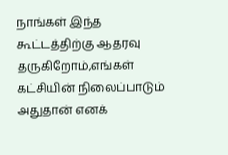நாங்கள் இந்த கூட்டத்திற்கு ஆதரவு தருகிறோம்,எங்கள் கட்சியின் நிலைப்பாடும் அதுதான் எனக்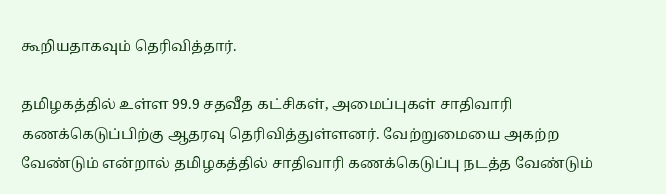கூறியதாகவும் தெரிவித்தார்.

தமிழகத்தில் உள்ள 99.9 சதவீத கட்சிகள், அமைப்புகள் சாதிவாரி கணக்கெடுப்பிற்கு ஆதரவு தெரிவித்துள்ளனர். வேற்றுமையை அகற்ற வேண்டும் என்றால் தமிழகத்தில் சாதிவாரி கணக்கெடுப்பு நடத்த வேண்டும்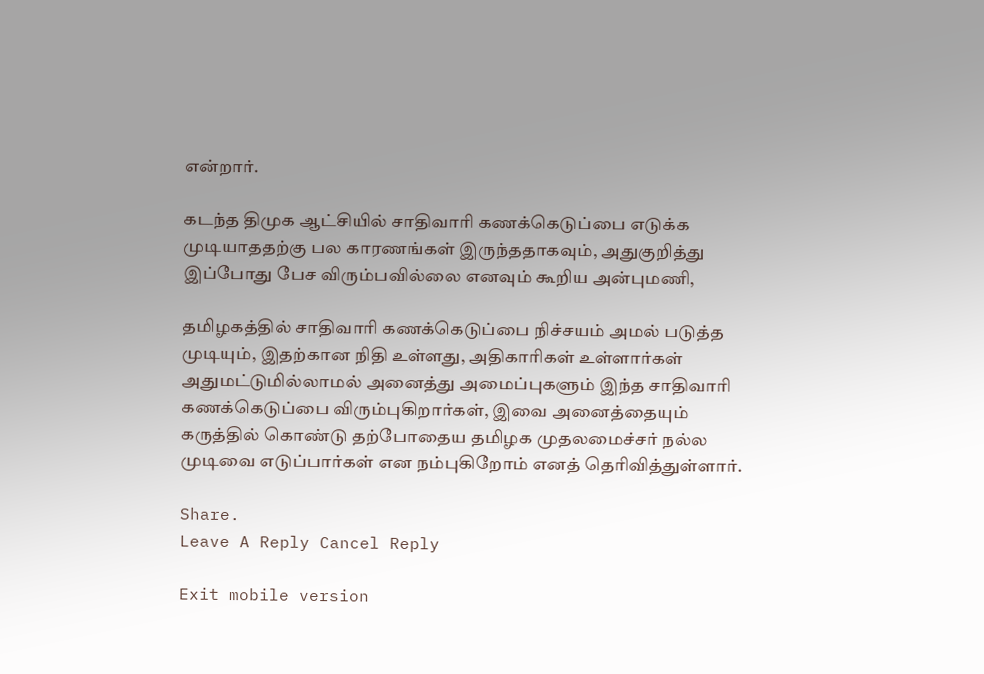என்றார்.

கடந்த திமுக ஆட்சியில் சாதிவாரி கணக்கெடுப்பை எடுக்க  முடியாததற்கு பல காரணங்கள் இருந்ததாகவும், அதுகுறித்து இப்போது பேச விரும்பவில்லை எனவும் கூறிய அன்புமணி,

தமிழகத்தில் சாதிவாரி கணக்கெடுப்பை நிச்சயம் அமல் படுத்த முடியும், இதற்கான நிதி உள்ளது, அதிகாரிகள் உள்ளார்கள் அதுமட்டுமில்லாமல் அனைத்து அமைப்புகளும் இந்த சாதிவாரி கணக்கெடுப்பை விரும்புகிறார்கள், இவை அனைத்தையும் கருத்தில் கொண்டு தற்போதைய தமிழக முதலமைச்சர் நல்ல முடிவை எடுப்பார்கள் என நம்புகிறோம் எனத் தெரிவித்துள்ளார்.

Share.
Leave A Reply Cancel Reply

Exit mobile version